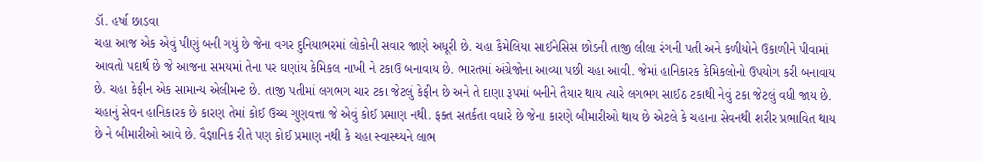ડૉ. હર્ષા છાડવા
ચહા આજ એક એવું પીણું બની ગયું છે જેના વગર દુનિયાભરમાં લોકોની સવાર જાણે અધૂરી છે. ચહા કૈમેલિયા સાઈનેસિસ છોડની તાજી લીલા રંગની પતી અને કળીયોને ઉકાળીને પીવામાં આવતો પદાર્થ છે જે આજના સમયમાં તેના પર ઘણાંય કેમિકલ નાખી ને ટકાઉ બનાવાય છે. ભારતમાં અંગ્રેજોના આવ્યા પછી ચહા આવી. જેમાં હાનિકારક કેમિકલોનો ઉપયોગ કરી બનાવાય છે. ચહા કેફીન એક સામાન્ય એલીમન્ટ છે. તાજી પતીમાં લગભગ ચાર ટકા જેટલું કેફીન છે અને તે દાણા રૂપમાં બનીને તૈયાર થાય ત્યારે લગભગ સાઈઠ ટકાથી નેવું ટકા જેટલું વધી જાય છે.
ચહાનું સેવન હાનિકારક છે કારણ તેમાં કોઈ ઉચ્ચ ગુણવત્તા જે એવું કોઈ પ્રમાણ નથી. ફક્ત સતર્કતા વધારે છે જેના કારણે બીમારીઓ થાય છે એટલે કે ચહાના સેવનથી શરીર પ્રભાવિત થાય છે ને બીમારીઓ આવે છે. વૈજ્ઞાનિક રીતે પણ કોઈ પ્રમાણ નથી કે ચહા સ્વાસ્થ્યને લાભ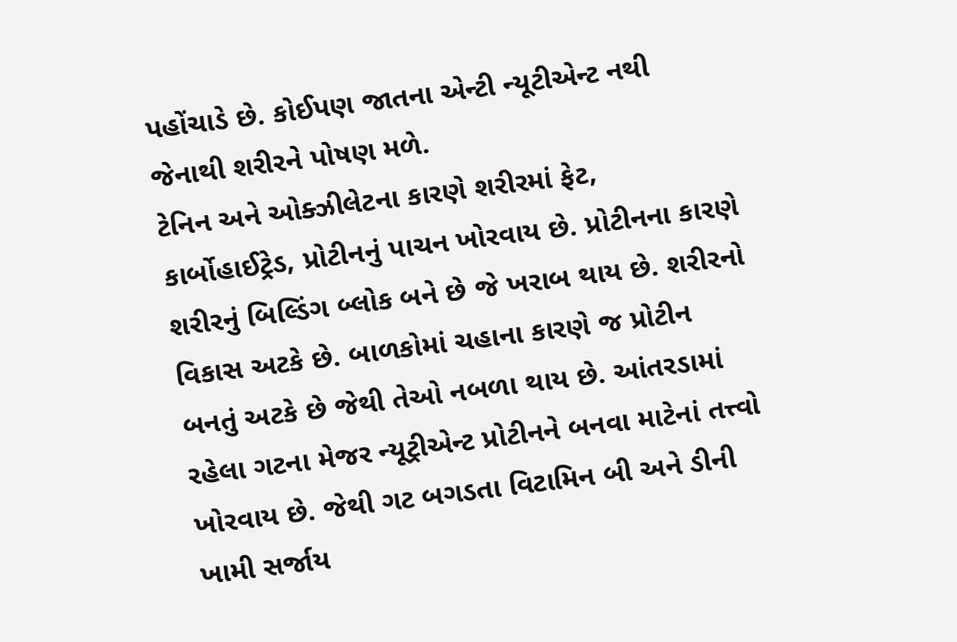પહોંચાડે છે. કોઈપણ જાતના એન્ટી ન્યૂટીએન્ટ નથી જેનાથી શરીરને પોષણ મળે.
ટેનિન અને ઓક્ઝીલેટના કારણે શરીરમાં ફેટ, કાર્બોહાઈટ્રેડ, પ્રોટીનનું પાચન ખોરવાય છે. પ્રોટીનના કારણે શરીરનું બિલ્ડિંગ બ્લોક બને છે જે ખરાબ થાય છે. શરીરનો વિકાસ અટકે છે. બાળકોમાં ચહાના કારણે જ પ્રોટીન બનતું અટકે છે જેથી તેઓ નબળા થાય છે. આંતરડામાં રહેલા ગટના મેજર ન્યૂટ્રીએન્ટ પ્રોટીનને બનવા માટેનાં તત્ત્વો ખોરવાય છે. જેથી ગટ બગડતા વિટામિન બી અને ડીની ખામી સર્જાય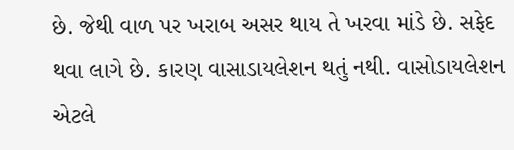છે. જેથી વાળ પર ખરાબ અસર થાય તે ખરવા માંડે છે. સફેદ થવા લાગે છે. કારણ વાસાડાયલેશન થતું નથી. વાસોડાયલેશન એટલે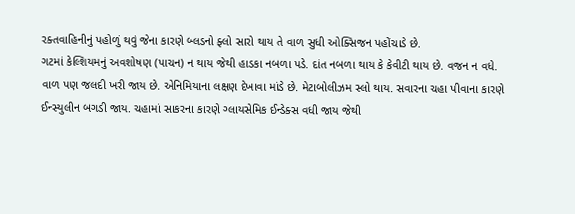રક્તવાહિનીનું પહોળું થવું જેના કારણે બ્લડનો ફ્લો સારો થાય તે વાળ સુધી ઓક્સિજન પહોંચાડે છે.
ગટમાં કેલ્શિયમનું અવશોષણ (પાચન) ન થાય જેથી હાડકા નબળા પડે. દાંત નબળા થાય કે કેવીટી થાય છે. વજન ન વધે. વાળ પણ જલદી ખરી જાય છે. એનિમિયાના લક્ષણ દેખાવા માંડે છે. મેટાબોલીઝમ સ્લો થાય. સવારના ચહા પીવાના કારણે ઈન્સ્યુલીન બગડી જાય. ચહામાં સાકરના કારણે ગ્લાયસેમિક ઈન્ડેક્સ વધી જાય જેથી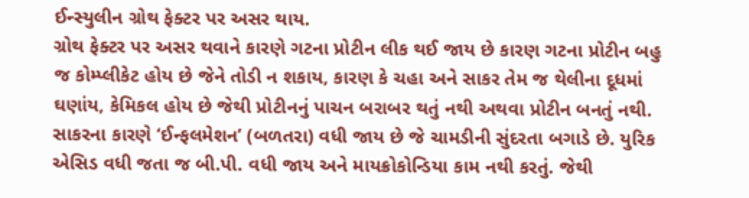ઈન્સ્યુલીન ગ્રોથ ફેક્ટર પર અસર થાય.
ગ્રોથ ફેક્ટર પર અસર થવાને કારણે ગટના પ્રોટીન લીક થઈ જાય છે કારણ ગટના પ્રોટીન બહુ જ કોમ્પ્લીકેટ હોય છે જેને તોડી ન શકાય, કારણ કે ચહા અને સાકર તેમ જ થેલીના દૂધમાં ઘણાંય, કેમિકલ હોય છે જેથી પ્રોટીનનું પાચન બરાબર થતું નથી અથવા પ્રોટીન બનતું નથી. સાકરના કારણે ‘ઈન્ફલમેશન’ (બળતરા) વધી જાય છે જે ચામડીની સુંદરતા બગાડે છે. યુરિક એસિડ વધી જતા જ બી.પી. વધી જાય અને માયક્રોકોન્ડિયા કામ નથી કરતું. જેથી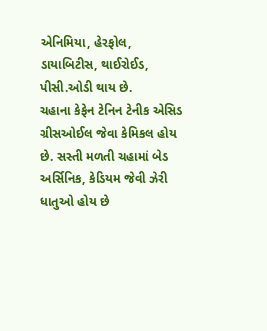એનિમિયા, હેરફોલ, ડાયાબિટીસ, થાઈરોઈડ, પીસી.ઓડી થાય છે.
ચહાના કેફેન ટેનિન ટેનીક એસિડ ગ્રીસઓઈલ જેવા કેમિકલ હોય છે. સસ્તી મળતી ચહામાં બેડ અર્સિનિક, કેડિયમ જેવી ઝેરી ધાતુઓ હોય છે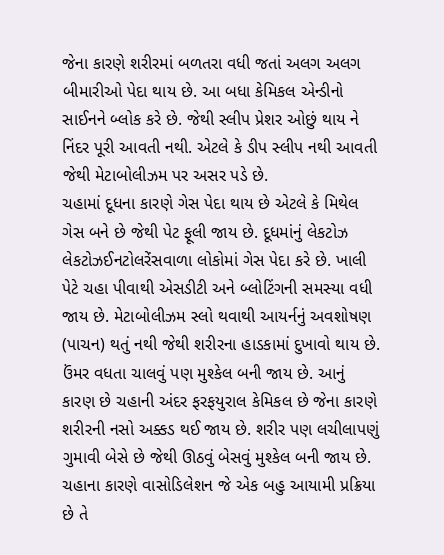જેના કારણે શરીરમાં બળતરા વધી જતાં અલગ અલગ બીમારીઓ પેદા થાય છે. આ બધા કેમિકલ એન્ડીનો સાઈનને બ્લોક કરે છે. જેથી સ્લીપ પ્રેશર ઓછું થાય ને નિંદર પૂરી આવતી નથી. એટલે કે ડીપ સ્લીપ નથી આવતી જેથી મેટાબોલીઝમ પર અસર પડે છે.
ચહામાં દૂધના કારણે ગેસ પેદા થાય છે એટલે કે મિથેલ ગેસ બને છે જેથી પેટ ફૂલી જાય છે. દૂધમાંનું લેકટોઝ લેકટોઝઈનટોલરેંસવાળા લોકોમાં ગેસ પેદા કરે છે. ખાલી પેટે ચહા પીવાથી એસડીટી અને બ્લોટિંગની સમસ્યા વધી જાય છે. મેટાબોલીઝમ સ્લો થવાથી આયર્નનું અવશોષણ (પાચન) થતું નથી જેથી શરીરના હાડકામાં દુખાવો થાય છે. ઉંમર વધતા ચાલવું પણ મુશ્કેલ બની જાય છે. આનું કારણ છે ચહાની અંદર ફરફયુરાલ કેમિકલ છે જેના કારણે શરીરની નસો અક્કડ થઈ જાય છે. શરીર પણ લચીલાપણું ગુમાવી બેસે છે જેથી ઊઠવું બેસવું મુશ્કેલ બની જાય છે.
ચહાના કારણે વાસોડિલેશન જે એક બહુ આયામી પ્રક્રિયા છે તે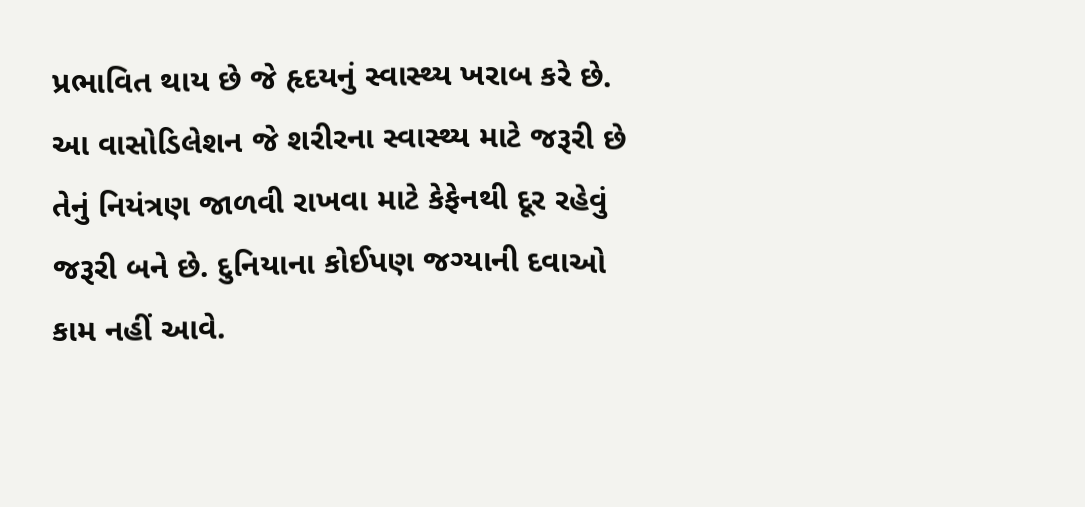પ્રભાવિત થાય છે જે હૃદયનું સ્વાસ્થ્ય ખરાબ કરે છે. આ વાસોડિલેશન જે શરીરના સ્વાસ્થ્ય માટે જરૂરી છે તેનું નિયંત્રણ જાળવી રાખવા માટે કેફેનથી દૂર રહેવું જરૂરી બને છે. દુનિયાના કોઈપણ જગ્યાની દવાઓ કામ નહીં આવે.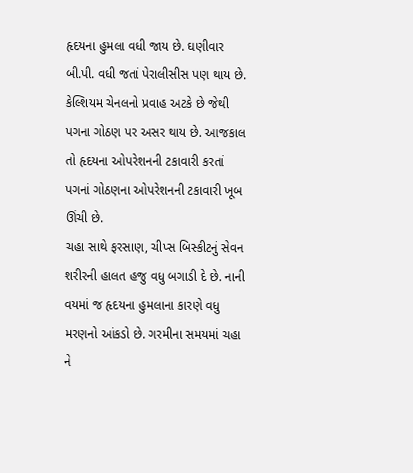હૃદયના હુમલા વધી જાય છે. ઘણીવાર બી.પી. વધી જતાં પેરાલીસીસ પણ થાય છે. કેલ્શિયમ ચેનલનો પ્રવાહ અટકે છે જેથી પગના ગોઠણ પર અસર થાય છે. આજકાલ તો હૃદયના ઓપરેશનની ટકાવારી કરતાં પગનાં ગોઠણના ઓપરેશનની ટકાવારી ખૂબ ઊંચી છે.
ચહા સાથે ફરસાણ, ચીપ્સ બિસ્કીટનું સેવન શરીરની હાલત હજુ વધુ બગાડી દે છે. નાની વયમાં જ હૃદયના હુમલાના કારણે વધુ મરણનો આંકડો છે. ગરમીના સમયમાં ચહા ને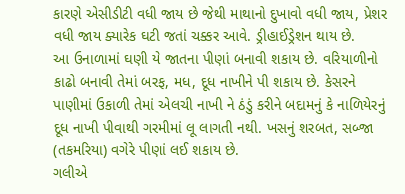કારણે એસીડીટી વધી જાય છે જેથી માથાનો દુખાવો વધી જાય, પ્રેશર વધી જાય ક્યારેક ઘટી જતાં ચક્કર આવે. ડ્રીહાઈડ્રેશન થાય છે.
આ ઉનાળામાં ઘણી યે જાતના પીણાં બનાવી શકાય છે. વરિયાળીનો કાઢો બનાવી તેમાં બરફ, મધ, દૂધ નાખીને પી શકાય છે. કેસરને પાણીમાં ઉકાળી તેમાં એલચી નાખી ને ઠંડું કરીને બદામનું કે નાળિયેરનું દૂધ નાખી પીવાથી ગરમીમાં લૂ લાગતી નથી. ખસનું શરબત, સબ્જા (તકમરિયા) વગેરે પીણાં લઈ શકાય છે.
ગલીએ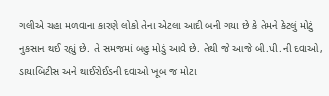ગલીએ ચહા મળવાના કારણે લોકો તેના એટલા આદી બની ગયા છે કે તેમને કેટલું મોટું નુકસાન થઈ રહ્યું છે. તે સમજમાં બહુ મોડું આવે છે. તેથી જે આજે બી.પી.ની દવાઓ, ડાયાબિટીસ અને થાઈરોઈડની દવાઓ ખૂબ જ મોટા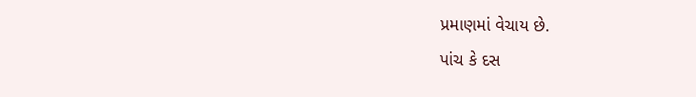પ્રમાણમાં વેચાય છે.
પાંચ કે દસ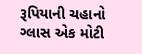રૂપિયાની ચહાનો ગ્લાસ એક મોટી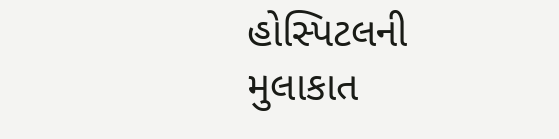હોસ્પિટલની મુલાકાત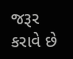જરૂર કરાવે છે